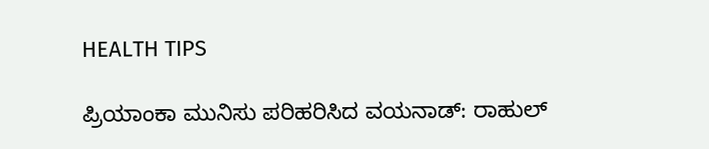HEALTH TIPS

ಪ್ರಿಯಾಂಕಾ ಮುನಿಸು ಪರಿಹರಿಸಿದ ವಯನಾಡ್‌: ರಾಹುಲ್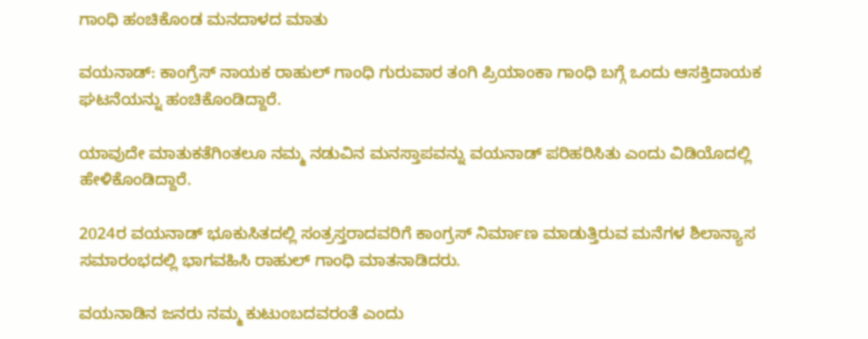ಗಾಂಧಿ ಹಂಚಿಕೊಂಡ ಮನದಾಳದ ಮಾತು

ವಯನಾಡ್: ಕಾಂಗ್ರೆಸ್ ನಾಯಕ ರಾಹುಲ್‌ ಗಾಂಧಿ ಗುರುವಾರ ತಂಗಿ ಪ್ರಿಯಾಂಕಾ ಗಾಂಧಿ ಬಗ್ಗೆ ಒಂದು ಆಸಕ್ತಿದಾಯಕ ಘಟನೆಯನ್ನು ಹಂಚಿಕೊಂಡಿದ್ದಾರೆ.

ಯಾವುದೇ ಮಾತುಕತೆಗಿಂತಲೂ ನಮ್ಮ ನಡುವಿನ ಮನಸ್ತಾಪವನ್ನು ವಯನಾಡ್‌ ಪರಿಹರಿಸಿತು ಎಂದು ವಿಡಿಯೊದಲ್ಲಿ ಹೇಳಿಕೊಂಡಿದ್ದಾರೆ.

2024ರ ವಯನಾಡ್‌ ಭೂಕುಸಿತದಲ್ಲಿ ಸಂತ್ರಸ್ತರಾದವರಿಗೆ ಕಾಂಗ್ರಸ್‌ ನಿರ್ಮಾಣ ಮಾಡುತ್ತಿರುವ ಮನೆಗಳ ಶಿಲಾನ್ಯಾಸ ಸಮಾರಂಭದಲ್ಲಿ ಭಾಗವಹಿಸಿ ರಾಹುಲ್‌ ಗಾಂಧಿ ಮಾತನಾಡಿದರು.

ವಯನಾಡಿನ ಜನರು ನಮ್ಮ ಕುಟುಂಬದವರಂತೆ ಎಂದು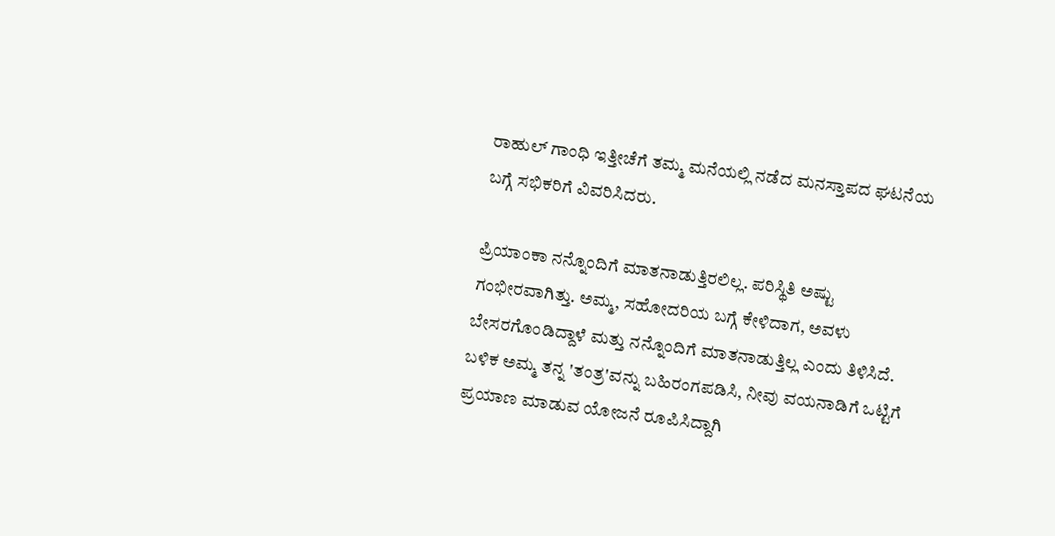ರಾಹುಲ್‌ ಗಾಂಧಿ ಇತ್ತೀಚೆಗೆ ತಮ್ಮ ಮನೆಯಲ್ಲಿ ನಡೆದ ಮನಸ್ತಾಪದ ಘಟನೆಯ ಬಗ್ಗೆ ಸಭಿಕರಿಗೆ ವಿವರಿಸಿದರು.

ಪ್ರಿಯಾಂಕಾ ನನ್ನೊಂದಿಗೆ ಮಾತನಾಡುತ್ತಿರಲಿಲ್ಲ. ಪರಿಸ್ಥಿತಿ ಅಷ್ಟು ಗಂಭೀರವಾಗಿತ್ತು. ಅಮ್ಮ, ಸಹೋದರಿಯ ಬಗ್ಗೆ ಕೇಳಿದಾಗ, ಅವಳು ಬೇಸರಗೊಂಡಿದ್ದಾಳೆ ಮತ್ತು ನನ್ನೊಂದಿಗೆ ಮಾತನಾಡುತ್ತಿಲ್ಲ ಎಂದು ತಿಳಿಸಿದೆ. ಬಳಿಕ ಅಮ್ಮ ತನ್ನ 'ತಂತ್ರ'ವನ್ನು ಬಹಿರಂಗಪಡಿಸಿ, ನೀವು ವಯನಾಡಿಗೆ ಒಟ್ಟಿಗೆ ಪ್ರಯಾಣ ಮಾಡುವ ಯೋಜನೆ ರೂಪಿಸಿದ್ದಾಗಿ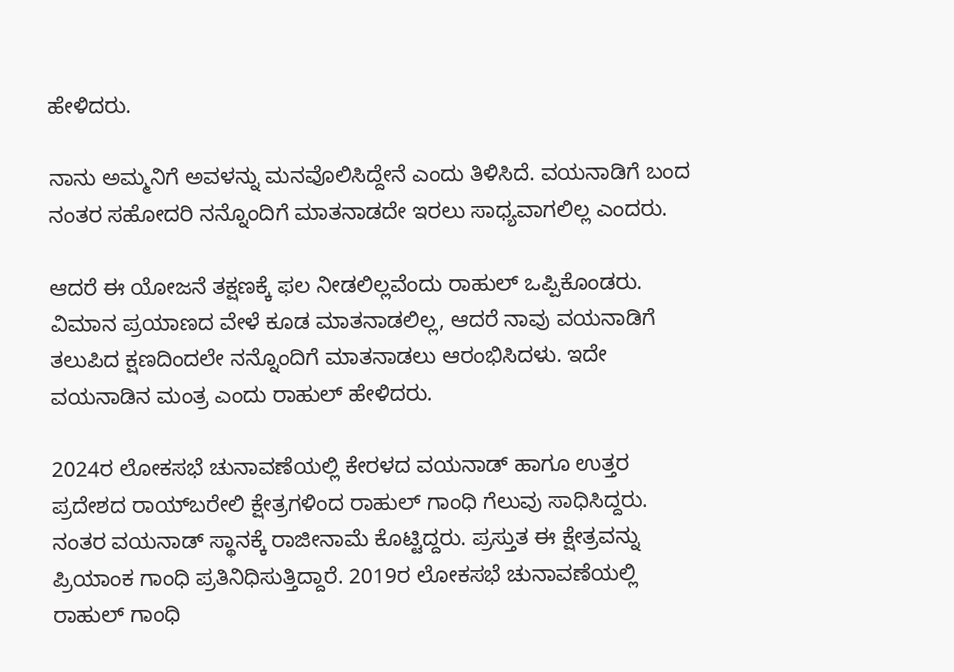ಹೇಳಿದರು.

ನಾನು ಅಮ್ಮನಿಗೆ ಅವಳನ್ನು ಮನವೊಲಿಸಿದ್ದೇನೆ ಎಂದು ತಿಳಿಸಿದೆ. ವಯನಾಡಿಗೆ ಬಂದ ನಂತರ ಸಹೋದರಿ ನನ್ನೊಂದಿಗೆ ಮಾತನಾಡದೇ ಇರಲು ಸಾಧ್ಯವಾಗಲಿಲ್ಲ ಎಂದರು.

ಆದರೆ ಈ ಯೋಜನೆ ತಕ್ಷಣಕ್ಕೆ ಫಲ ನೀಡಲಿಲ್ಲವೆಂದು ರಾಹುಲ್ ಒಪ್ಪಿಕೊಂಡರು. ವಿಮಾನ ಪ್ರಯಾಣದ ವೇಳೆ ಕೂಡ ಮಾತನಾಡಲಿಲ್ಲ, ಆದರೆ ನಾವು ವಯನಾಡಿಗೆ ತಲುಪಿದ ಕ್ಷಣದಿಂದಲೇ ನನ್ನೊಂದಿಗೆ ಮಾತನಾಡಲು ಆರಂಭಿಸಿದಳು. ಇದೇ ವಯನಾಡಿನ ಮಂತ್ರ ಎಂದು ರಾಹುಲ್‌ ಹೇಳಿದರು.

2024ರ ಲೋಕಸಭೆ ಚುನಾವಣೆಯಲ್ಲಿ ಕೇರಳದ ವಯನಾಡ್‌ ಹಾಗೂ ಉತ್ತರ ಪ್ರದೇಶದ ರಾಯ್‌ಬರೇಲಿ ಕ್ಷೇತ್ರಗಳಿಂದ ರಾಹುಲ್‌ ಗಾಂಧಿ ಗೆಲುವು ಸಾಧಿಸಿದ್ದರು. ನಂತರ ವಯನಾಡ್‌ ಸ್ಥಾನಕ್ಕೆ ರಾಜೀನಾಮೆ ಕೊಟ್ಟಿದ್ದರು. ಪ್ರಸ್ತುತ ಈ ಕ್ಷೇತ್ರವನ್ನು ಪ್ರಿಯಾಂಕ ಗಾಂಧಿ ಪ್ರತಿನಿಧಿಸುತ್ತಿದ್ದಾರೆ. 2019ರ ಲೋಕಸಭೆ ಚುನಾವಣೆಯಲ್ಲಿ ರಾಹುಲ್ ಗಾಂಧಿ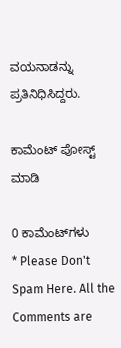ವಯನಾಡನ್ನು ಪ್ರತಿನಿಧಿಸಿದ್ದರು.

ಕಾಮೆಂಟ್‌‌ ಪೋಸ್ಟ್‌ ಮಾಡಿ

0 ಕಾಮೆಂಟ್‌ಗಳು
* Please Don't Spam Here. All the Comments are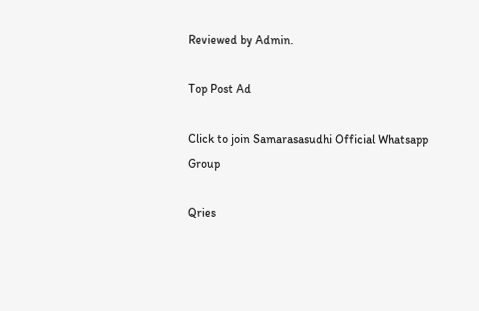Reviewed by Admin.

Top Post Ad

Click to join Samarasasudhi Official Whatsapp Group

Qries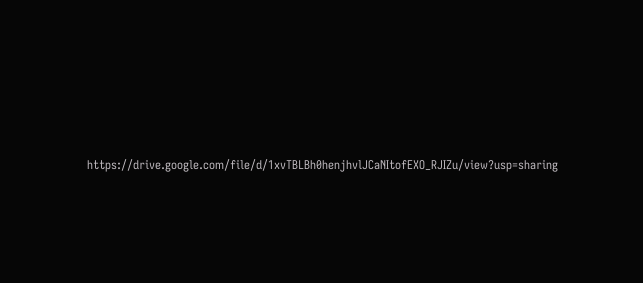https://drive.google.com/file/d/1xvTBLBh0henjhvlJCaNItofEXO_RJIZu/view?usp=sharing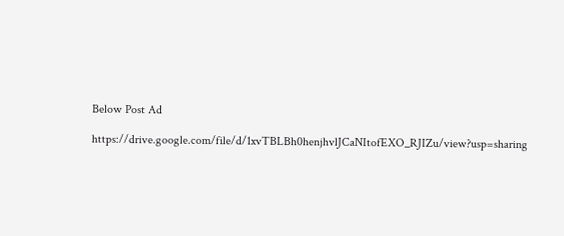Below Post Ad

https://drive.google.com/file/d/1xvTBLBh0henjhvlJCaNItofEXO_RJIZu/view?usp=sharing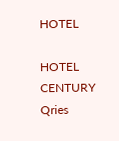HOTEL

HOTEL
CENTURY
Qries